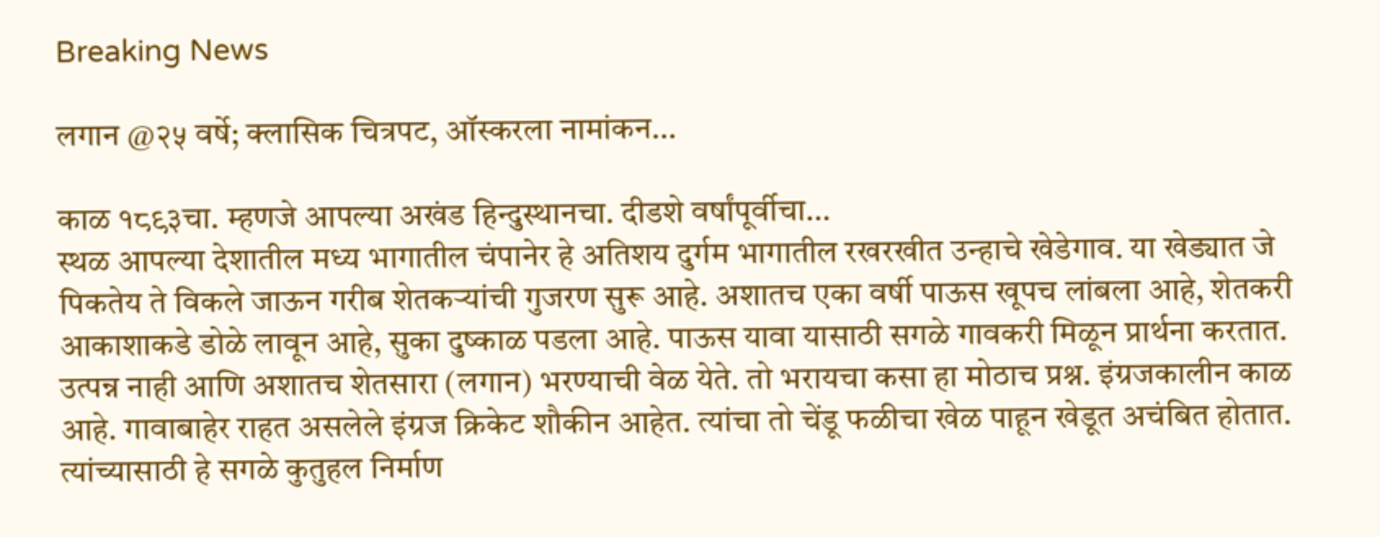Breaking News

लगान @२५ वर्षे; क्लासिक चित्रपट, ऑस्करला नामांकन…

काळ १८९३चा. म्हणजे आपल्या अखंड हिन्दुस्थानचा. दीडशे वर्षांपूर्वीचा…
स्थळ आपल्या देशातील मध्य भागातील चंपानेर हे अतिशय दुर्गम भागातील रखरखीत उन्हाचे खेडेगाव. या खेड्यात जे पिकतेय ते विकले जाऊन गरीब शेतकऱ्यांची गुजरण सुरू आहे. अशातच एका वर्षी पाऊस खूपच लांबला आहे, शेतकरी आकाशाकडे डोळे लावून आहे, सुका दुष्काळ पडला आहे. पाऊस यावा यासाठी सगळे गावकरी मिळून प्रार्थना करतात. उत्पन्न नाही आणि अशातच शेतसारा (लगान) भरण्याची वेळ येते. तो भरायचा कसा हा मोठाच प्रश्न. इंग्रजकालीन काळ आहे. गावाबाहेर राहत असलेले इंग्रज क्रिकेट शौकीन आहेत. त्यांचा तो चेंडू फळीचा खेळ पाहून खेडूत अचंबित होतात. त्यांच्यासाठी हे सगळे कुतुहल निर्माण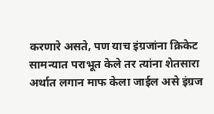करणारे असते, पण याच इंग्रजांना क्रिकेट सामन्यात पराभूत केले तर त्यांना शेतसारा अर्थात लगान माफ केला जाईल असे इंग्रज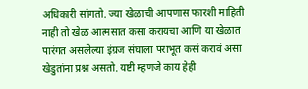अधिकारी सांगतो. ज्या खेळाची आपणास फारशी माहिती नाही तो खेळ आत्मसात कसा करायचा आणि या खेळात पारंगत असलेल्या इंग्रज संघाला पराभूत कसं करावं असा खेडुतांना प्रश्न असतो. यष्टी म्हणजे काय हेही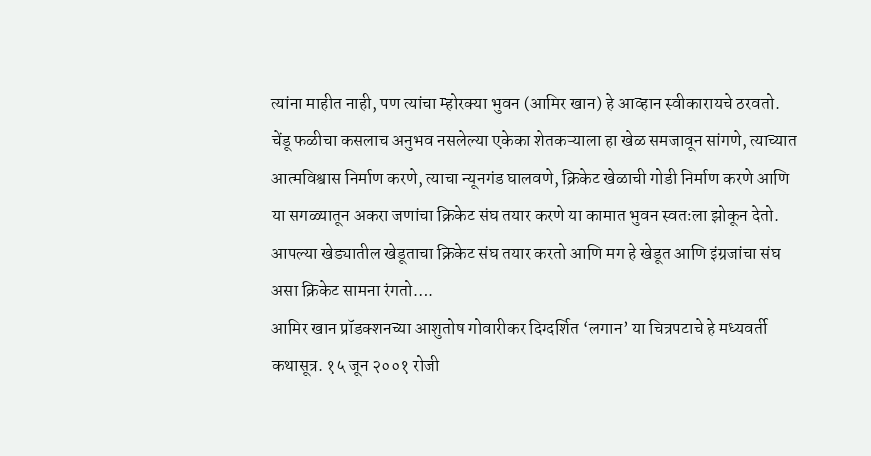त्यांना माहीत नाही, पण त्यांचा म्होरक्या भुवन (आमिर खान) हे आव्हान स्वीकारायचे ठरवतो. चेंडू फळीचा कसलाच अनुभव नसलेल्या एकेका शेतकऱ्याला हा खेळ समजावून सांगणे, त्याच्यात आत्मविश्वास निर्माण करणे, त्याचा न्यूनगंड घालवणे, क्रिकेट खेळाची गोडी निर्माण करणे आणि या सगळ्यातून अकरा जणांचा क्रिकेट संघ तयार करणे या कामात भुवन स्वतःला झोकून देतो. आपल्या खेड्यातील खेडूताचा क्रिकेट संघ तयार करतो आणि मग हे खेडूत आणि इंग्रजांचा संघ असा क्रिकेट सामना रंगतो….
आमिर खान प्रॉडक्शनच्या आशुतोष गोवारीकर दिग्दर्शित ‘लगान’ या चित्रपटाचे हे मध्यवर्ती कथासूत्र. १५ जून २००१ रोजी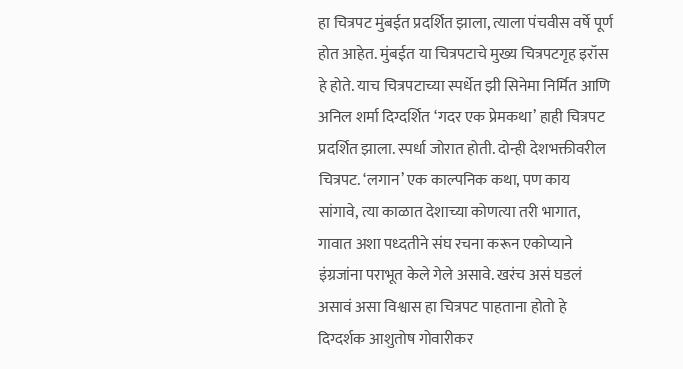हा चित्रपट मुंबईत प्रदर्शित झाला, त्याला पंचवीस वर्षे पूर्ण होत आहेत. मुंबईत या चित्रपटाचे मुख्य चित्रपटगृह इरॉस हे होते. याच चित्रपटाच्या स्पर्धेत झी सिनेमा निर्मित आणि अनिल शर्मा दिग्दर्शित ‘गदर एक प्रेमकथा’ हाही चित्रपट प्रदर्शित झाला. स्पर्धा जोरात होती. दोन्ही देशभक्तीवरील चित्रपट. ‘लगान’ एक काल्पनिक कथा, पण काय सांगावे, त्या काळात देशाच्या कोणत्या तरी भागात, गावात अशा पध्दतीने संघ रचना करून एकोप्याने इंग्रजांना पराभूत केले गेले असावे. खरंच असं घडलं असावं असा विश्वास हा चित्रपट पाहताना होतो हे दिग्दर्शक आशुतोष गोवारीकर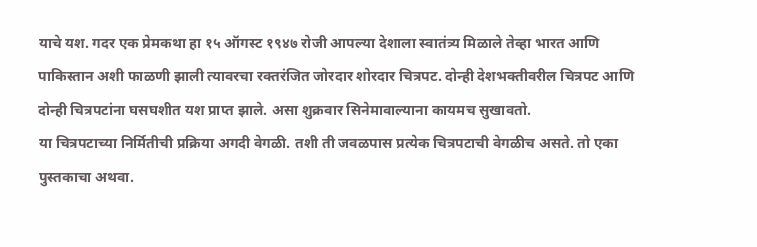याचे यश. गदर एक प्रेमकथा हा १५ ऑगस्ट १९४७ रोजी आपल्या देशाला स्वातंत्र्य मिळाले तेव्हा भारत आणि पाकिस्तान अशी फाळणी झाली त्यावरचा रक्तरंजित जोरदार शोरदार चित्रपट. दोन्ही देशभक्तीवरील चित्रपट आणि दोन्ही चित्रपटांना घसघशीत यश प्राप्त झाले. असा शुक्रवार सिनेमावाल्याना कायमच सुखावतो.
या चित्रपटाच्या निर्मितीची प्रक्रिया अगदी वेगळी. तशी ती जवळपास प्रत्येक चित्रपटाची वेगळीच असते. तो एका पुस्तकाचा अथवा.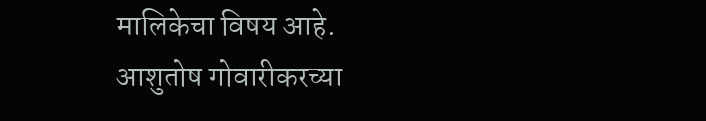मालिकेचा विषय आहे.
आशुतोष गोवारीकरच्या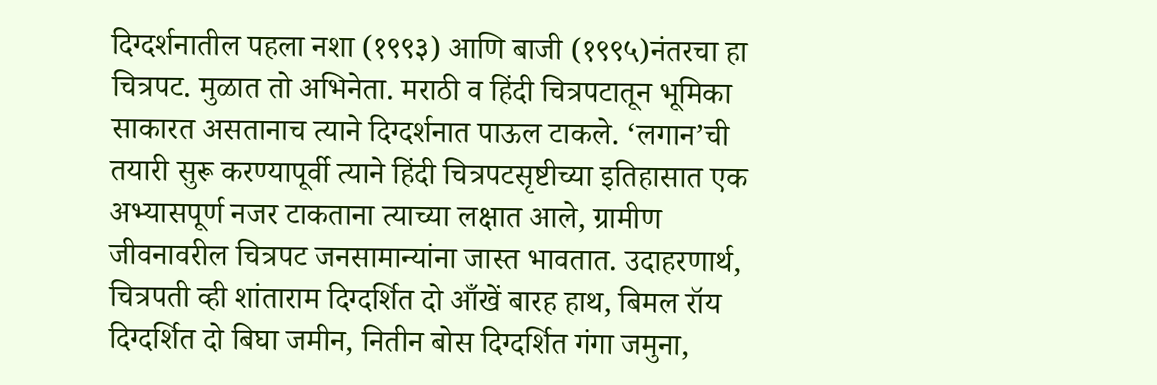दिग्दर्शनातील पहला नशा (१९९३) आणि बाजी (१९९५)नंतरचा हा चित्रपट. मुळात तो अभिनेता. मराठी व हिंदी चित्रपटातून भूमिका साकारत असतानाच त्याने दिग्दर्शनात पाऊल टाकले. ‘लगान‌’ची तयारी सुरू करण्यापूर्वी त्याने हिंदी चित्रपटसृष्टीच्या इतिहासात एक अभ्यासपूर्ण नजर टाकताना त्याच्या लक्षात आले, ग्रामीण जीवनावरील चित्रपट जनसामान्यांना जास्त भावतात. उदाहरणार्थ, चित्रपती व्ही शांताराम दिग्दर्शित दो आँखें बारह हाथ, बिमल रॉय दिग्दर्शित दो बिघा जमीन, नितीन बोस दिग्दर्शित गंगा जमुना,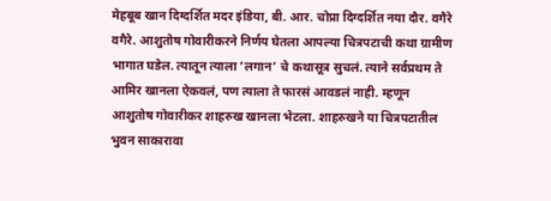मेहबूब खान दिग्दर्शित मदर इंडिया, बी. आर. चोप्रा दिग्दर्शित नया दौर. वगैरे वगैरे. आशुतोष गोवारीकरने निर्णय घेतला आपल्या चित्रपटाची कथा ग्रामीण भागात घडेल. त्यातून त्याला ‘लगान’ चे कथासूत्र सुचलं. त्याने सर्वप्रथम ते आमिर खानला ऐकवलं, पण त्याला ते फारसं आवडलं नाही. म्हणून आशुतोष गोवारीकर शाहरुख खानला भेटला. शाहरुखने या चित्रपटातील भुवन साकारावा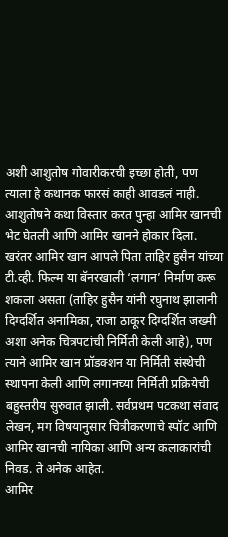अशी आशुतोष गोवारीकरची इच्छा होती, पण त्याला हे कथानक फारसं काही आवडलं नाही. आशुतोषने कथा विस्तार करत पुन्हा आमिर खानची भेट घेतली आणि आमिर खानने होकार दिला. खरंतर आमिर खान आपले पिता ताहिर हुसैन यांच्या टी.व्ही. फिल्म या बॅनरखाली ‘लगान’ निर्माण करू शकला असता (ताहिर हुसैन यांनी रघुनाथ झालानी दिग्दर्शित अनामिका, राजा ठाकूर दिग्दर्शित जख्मी अशा अनेक चित्रपटांची निर्मिती केली आहे), पण त्याने आमिर खान प्रॉडक्शन या निर्मिती संस्थेची स्थापना केली आणि लगानच्या निर्मिती प्रक्रियेची बहुस्तरीय सुरुवात झाली. सर्वप्रथम पटकथा संवाद लेखन, मग विषयानुसार चित्रीकरणाचे स्पॉट आणि आमिर खानची नायिका आणि अन्य कलाकारांची निवड. ते अनेक आहेत.
आमिर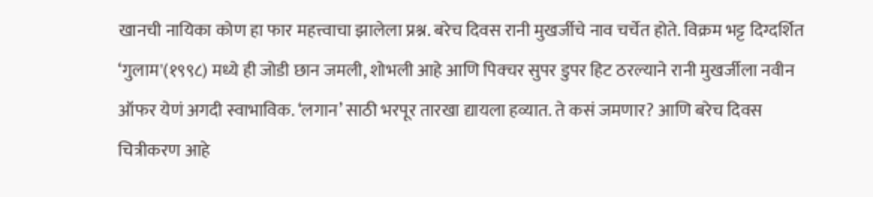खानची नायिका कोण हा फार महत्त्वाचा झालेला प्रश्न. बरेच दिवस रानी मुखर्जीचे नाव चर्चेत होते. विक्रम भट्ट दिग्दर्शित ‘गुलाम'(१९९८) मध्ये ही जोडी छान जमली, शोभली आहे आणि पिक्चर सुपर डुपर हिट ठरल्याने रानी मुखर्जीला नवीन ऑफर येणं अगदी स्वाभाविक. ‘लगान’ साठी भरपूर तारखा द्यायला हव्यात. ते कसं जमणार? आणि बरेच दिवस चित्रीकरण आहे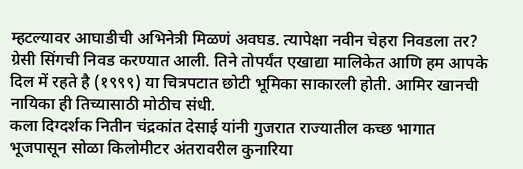म्हटल्यावर आघाडीची अभिनेत्री मिळणं अवघड. त्यापेक्षा नवीन चेहरा निवडला तर? ग्रेसी सिंगची निवड करण्यात आली. तिने तोपर्यंत एखाद्या मालिकेत आणि हम आपके दिल में रहते है (१९९९) या चित्रपटात छोटी भूमिका साकारली होती. आमिर खानची नायिका ही तिच्यासाठी मोठीच संधी.
कला दिग्दर्शक नितीन चंद्रकांत देसाई यांनी गुजरात राज्यातील कच्छ भागात भूजपासून सोळा किलोमीटर अंतरावरील कुनारिया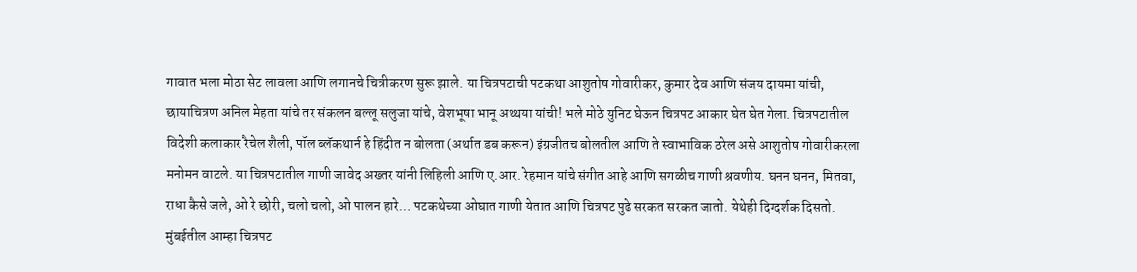गावात भला मोठा सेट लावला आणि लगानचे चित्रीकरण सुरू झाले. या चित्रपटाची पटकथा आशुतोष गोवारीकर, कुमार देव आणि संजय दायमा यांची, छायाचित्रण अनिल मेहता यांचे तर संकलन बल्लू सलुजा यांचे, वेशभूषा भानू अथ्थया यांची! भले मोठे युनिट घेऊन चित्रपट आकार घेत घेत गेला. चित्रपटातील विदेशी कलाकार रैचेल शैली, पॉल ब्लॅकथार्न हे हिंदीत न बोलता (अर्थात डब करून) इंग्रजीतच बोलतील आणि ते स्वाभाविक ठरेल असे आशुतोष गोवारीकरला मनोमन वाटले. या चित्रपटातील गाणी जावेद अख्तर यांनी लिहिली आणि ए.आर. रेहमान यांचे संगीत आहे आणि सगळीच गाणी श्रवणीय. घनन घनन, मितवा, राधा कैसे जले, ओ रे छोरी, चलो चलो, ओ पालन हारे… पटकथेच्या ओघात गाणी येतात आणि चित्रपट पुढे सरकत सरकत जातो. येथेही दिग्दर्शक दिसतो.
मुंबईतील आम्हा चित्रपट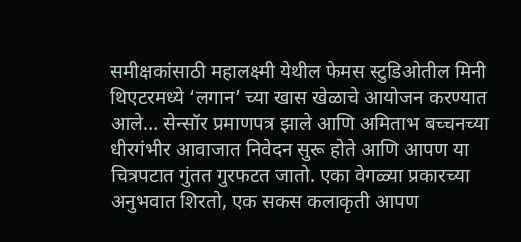समीक्षकांसाठी महालक्ष्मी येथील फेमस स्टुडिओतील मिनी थिएटरमध्ये ‘लगान’ च्या खास खेळाचे आयोजन करण्यात आले… सेन्सॉर प्रमाणपत्र झाले आणि अमिताभ बच्चनच्या धीरगंभीर आवाजात निवेदन सुरू होते आणि आपण या चित्रपटात गुंतत गुरफटत जातो. एका वेगळ्या प्रकारच्या अनुभवात शिरतो, एक सकस कलाकृती आपण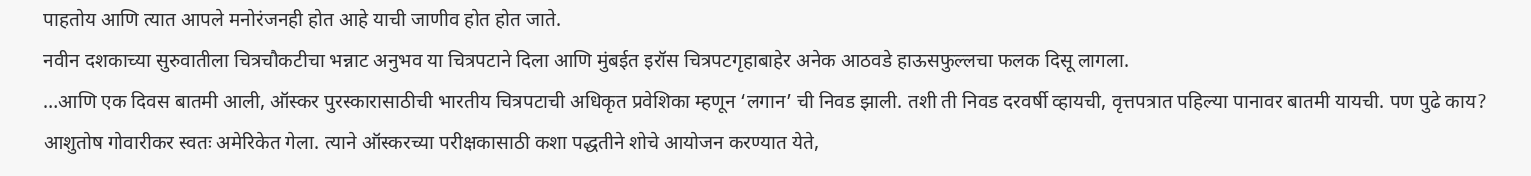पाहतोय आणि त्यात आपले मनोरंजनही होत आहे याची जाणीव होत होत जाते.
नवीन दशकाच्या सुरुवातीला चित्रचौकटीचा भन्नाट अनुभव या चित्रपटाने दिला आणि मुंबईत इरॉस चित्रपटगृहाबाहेर अनेक आठवडे हाऊसफुल्लचा फलक दिसू लागला.
…आणि एक दिवस बातमी आली, ऑस्कर पुरस्कारासाठीची भारतीय चित्रपटाची अधिकृत प्रवेशिका म्हणून ‘लगान’ ची निवड झाली. तशी ती निवड दरवर्षी व्हायची, वृत्तपत्रात पहिल्या पानावर बातमी यायची. पण पुढे काय? आशुतोष गोवारीकर स्वतः अमेरिकेत गेला. त्याने ऑस्करच्या परीक्षकासाठी कशा पद्धतीने शोचे आयोजन करण्यात येते,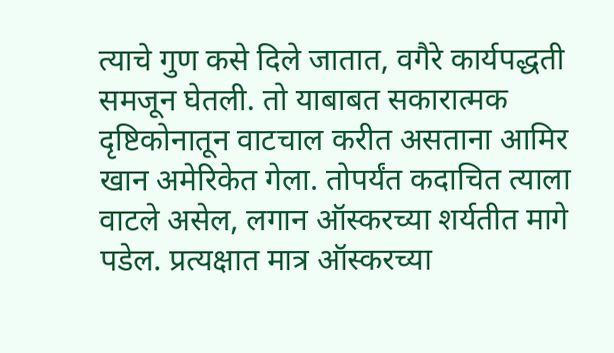त्याचे गुण कसे दिले जातात, वगैरे कार्यपद्धती समजून घेतली. तो याबाबत सकारात्मक दृष्टिकोनातून वाटचाल करीत असताना आमिर खान अमेरिकेत गेला. तोपर्यंत कदाचित त्याला वाटले असेल, लगान ऑस्करच्या शर्यतीत मागे पडेल. प्रत्यक्षात मात्र ऑस्करच्या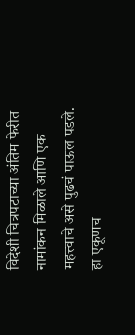विदेशी चित्रपटाच्या अंतिम फेरीत नामांकन मिळाले आणि एक महत्त्वाचे असे पुढचं पाऊल पडले. हा एकूणच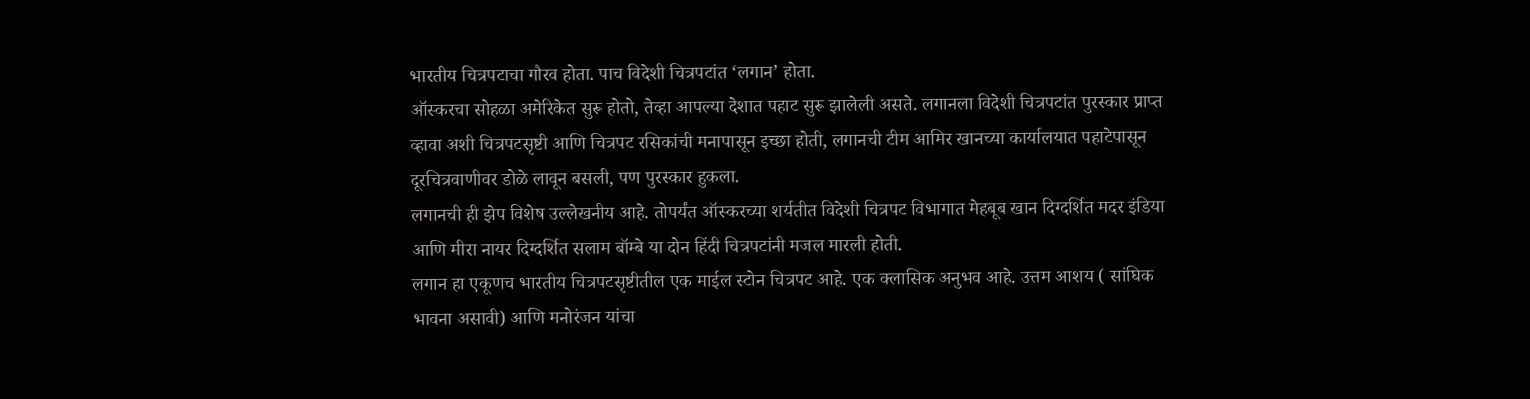भारतीय चित्रपटाचा गौरव होता. पाच विदेशी चित्रपटांत ‘लगान’ होता.
ऑस्करचा सोहळा अमेरिकेत सुरू होतो, तेव्हा आपल्या देशात पहाट सुरू झालेली असते. लगानला विदेशी चित्रपटांत पुरस्कार प्राप्त व्हावा अशी चित्रपटसृष्टी आणि चित्रपट रसिकांची मनापासून इच्छा होती, लगानची टीम आमिर खानच्या कार्यालयात पहाटेपासून दूरचित्रवाणीवर डोळे लावून बसली, पण पुरस्कार हुकला.
लगानची ही झेप विशेष उल्लेखनीय आहे. तोपर्यंत ऑस्करच्या शर्यतीत विदेशी चित्रपट विभागात मेहबूब खान दिग्दर्शित मदर इंडिया आणि मीरा नायर दिग्दर्शित सलाम बॉम्बे या दोन हिंदी चित्रपटांनी मजल मारली होती.
लगान हा एकूणच भारतीय चित्रपटसृष्टीतील एक माईल स्टोन चित्रपट आहे. एक क्लासिक अनुभव आहे. उत्तम आशय ( सांघिक भावना असावी) आणि मनोरंजन यांचा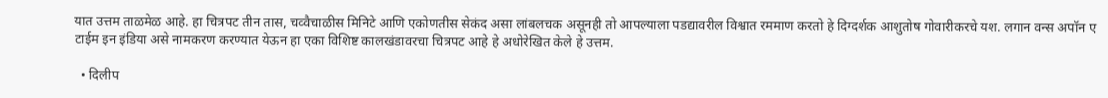यात उत्तम ताळमेळ आहे. हा चित्रपट तीन तास, चव्वैचाळीस मिनिटे आणि एकोणतीस सेकंद असा लांबलचक असूनही तो आपल्याला पडद्यावरील विश्वात रममाण करतो हे दिग्दर्शक आशुतोष गोवारीकरचे यश. लगान वन्स अपॉन ए टाईम इन इंडिया असे नामकरण करण्यात येऊन हा एका विशिष्ट कालखंडावरचा चित्रपट आहे हे अधोरेखित केले हे उत्तम.

  • दिलीप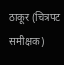ठाकूर (चित्रपट समीक्षक)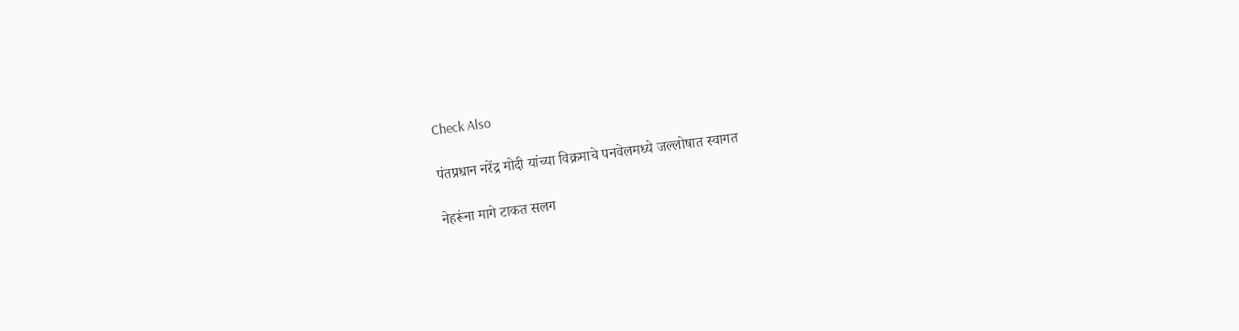Check Also

पंतप्रधान नरेंद्र मोदी यांच्या विक्रमाचे पनवेलमध्ये जल्लोषात स्वागत

नेहरूंना मागे टाकत सलग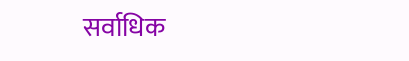सर्वाधिक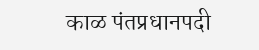काळ पंतप्रधानपदी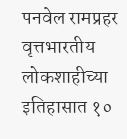पनवेल रामप्रहर वृत्तभारतीय लोकशाहीच्या इतिहासात १०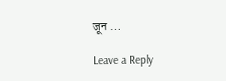जून …

Leave a Reply